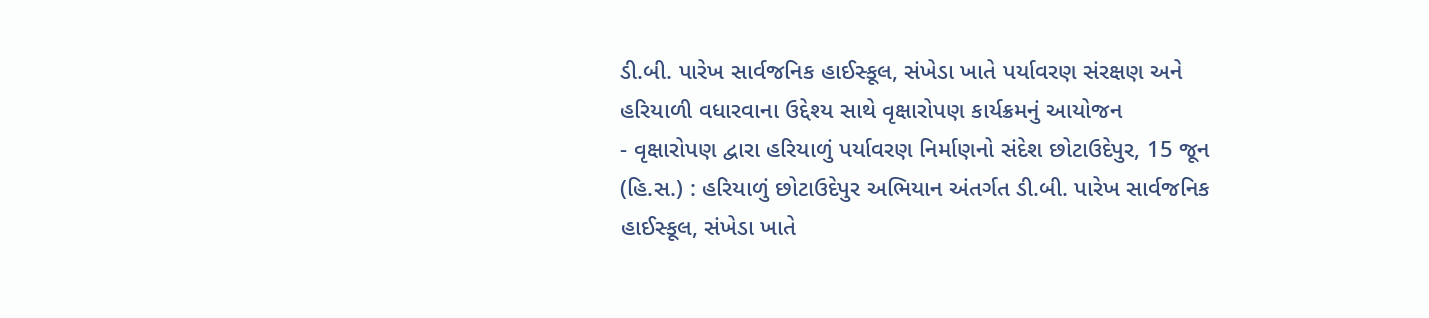ડી.બી. પારેખ સાર્વજનિક હાઈસ્કૂલ, સંખેડા ખાતે પર્યાવરણ સંરક્ષણ અને હરિયાળી વધારવાના ઉદ્દેશ્ય સાથે વૃક્ષારોપણ કાર્યક્રમનું આયોજન
- વૃક્ષારોપણ દ્વારા હરિયાળું પર્યાવરણ નિર્માણનો સંદેશ છોટાઉદેપુર, 15 જૂન (હિ.સ.) : હરિયાળું છોટાઉદેપુર અભિયાન અંતર્ગત ડી.બી. પારેખ સાર્વજનિક હાઈસ્કૂલ, સંખેડા ખાતે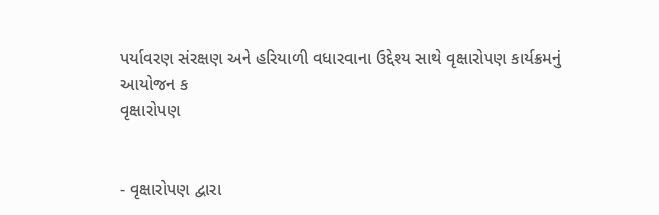પર્યાવરણ સંરક્ષણ અને હરિયાળી વધારવાના ઉદ્દેશ્ય સાથે વૃક્ષારોપણ કાર્યક્રમનું આયોજન ક
વૃક્ષારોપણ


- વૃક્ષારોપણ દ્વારા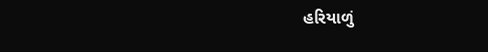હરિયાળું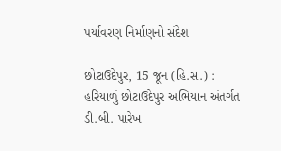પર્યાવરણ નિર્માણનો સંદેશ

છોટાઉદેપુર, 15 જૂન (હિ.સ.) : હરિયાળું છોટાઉદેપુર અભિયાન અંતર્ગત ડી.બી. પારેખ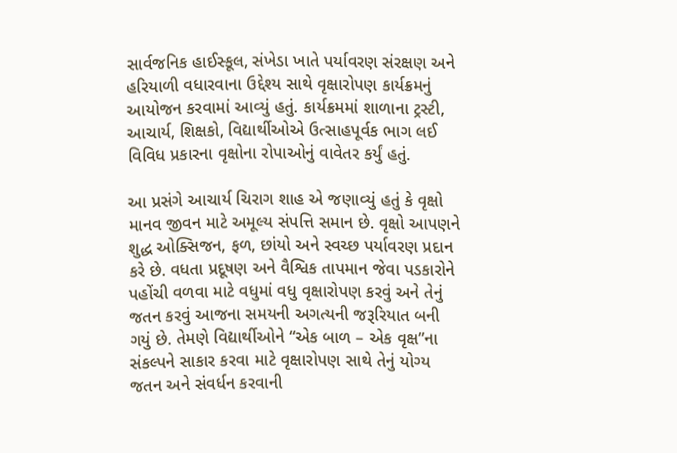સાર્વજનિક હાઈસ્કૂલ, સંખેડા ખાતે પર્યાવરણ સંરક્ષણ અને હરિયાળી વધારવાના ઉદ્દેશ્ય સાથે વૃક્ષારોપણ કાર્યક્રમનું આયોજન કરવામાં આવ્યું હતું. કાર્યક્રમમાં શાળાના ટ્રસ્ટી, આચાર્ય, શિક્ષકો, વિદ્યાર્થીઓએ ઉત્સાહપૂર્વક ભાગ લઈ વિવિધ પ્રકારના વૃક્ષોના રોપાઓનું વાવેતર કર્યું હતું.

આ પ્રસંગે આચાર્ય ચિરાગ શાહ એ જણાવ્યું હતું કે વૃક્ષો માનવ જીવન માટે અમૂલ્ય સંપત્તિ સમાન છે. વૃક્ષો આપણને શુદ્ધ ઓક્સિજન, ફળ, છાંયો અને સ્વચ્છ પર્યાવરણ પ્રદાન કરે છે. વધતા પ્રદૂષણ અને વૈશ્વિક તાપમાન જેવા પડકારોને પહોંચી વળવા માટે વધુમાં વધુ વૃક્ષારોપણ કરવું અને તેનું જતન કરવું આજના સમયની અગત્યની જરૂરિયાત બની ગયું છે. તેમણે વિદ્યાર્થીઓને “એક બાળ – એક વૃક્ષ”ના સંકલ્પને સાકાર કરવા માટે વૃક્ષારોપણ સાથે તેનું યોગ્ય જતન અને સંવર્ધન કરવાની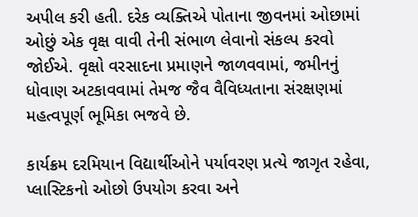અપીલ કરી હતી. દરેક વ્યક્તિએ પોતાના જીવનમાં ઓછામાં ઓછું એક વૃક્ષ વાવી તેની સંભાળ લેવાનો સંકલ્પ કરવો જોઈએ. વૃક્ષો વરસાદના પ્રમાણને જાળવવામાં, જમીનનું ધોવાણ અટકાવવામાં તેમજ જૈવ વૈવિધ્યતાના સંરક્ષણમાં મહત્વપૂર્ણ ભૂમિકા ભજવે છે.

કાર્યક્રમ દરમિયાન વિદ્યાર્થીઓને પર્યાવરણ પ્રત્યે જાગૃત રહેવા, પ્લાસ્ટિકનો ઓછો ઉપયોગ કરવા અને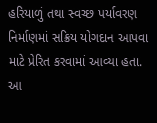હરિયાળું તથા સ્વચ્છ પર્યાવરણ નિર્માણમાં સક્રિય યોગદાન આપવા માટે પ્રેરિત કરવામાં આવ્યા હતા. આ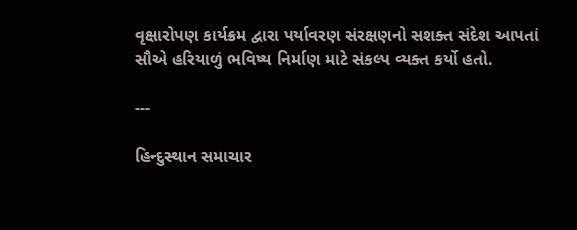વૃક્ષારોપણ કાર્યક્રમ દ્વારા પર્યાવરણ સંરક્ષણનો સશક્ત સંદેશ આપતાં સૌએ હરિયાળું ભવિષ્ય નિર્માણ માટે સંકલ્પ વ્યક્ત કર્યો હતો.

---

હિન્દુસ્થાન સમાચાર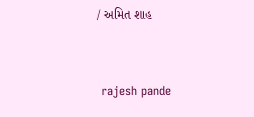/ અમિત શાહ


 rajesh pande